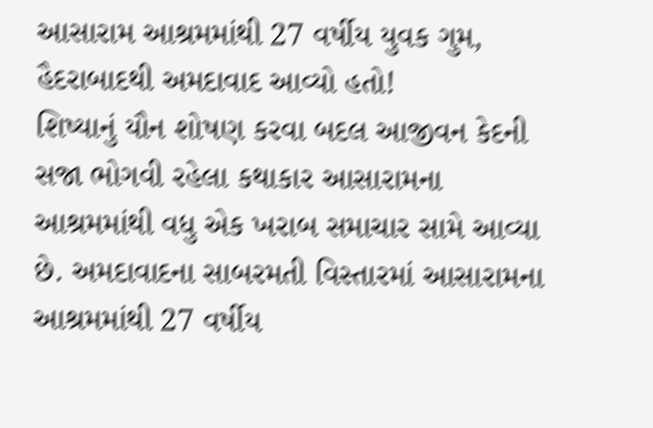આસારામ આશ્રમમાંથી 27 વર્ષીય યુવક ગુમ, હૈદરાબાદથી અમદાવાદ આવ્યો હતો!
શિષ્યાનું યૌન શોષણ કરવા બદલ આજીવન કેદની સજા ભોગવી રહેલા કથાકાર આસારામના આશ્રમમાંથી વધુ એક ખરાબ સમાચાર સામે આવ્યા છે. અમદાવાદના સાબરમતી વિસ્તારમાં આસારામના આશ્રમમાંથી 27 વર્ષીય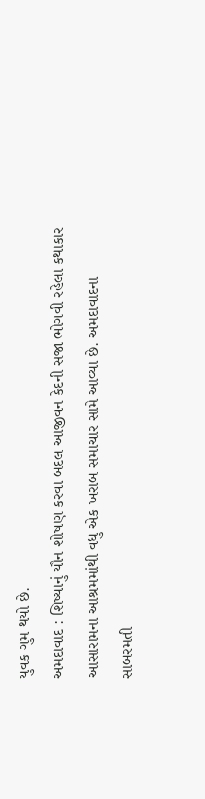યુવક ગુમ થયો છે.
અમદાવાદ : શિષ્યાનું યૌન શોષણ કરવા બદલ આજીવન કેદની સજા ભોગવી રહેલા કથાકાર આસારામના આશ્રમમાંથી વધુ એક ખરાબ સમાચાર સામે આવ્યા છે. અમદાવાદના સાબરમતી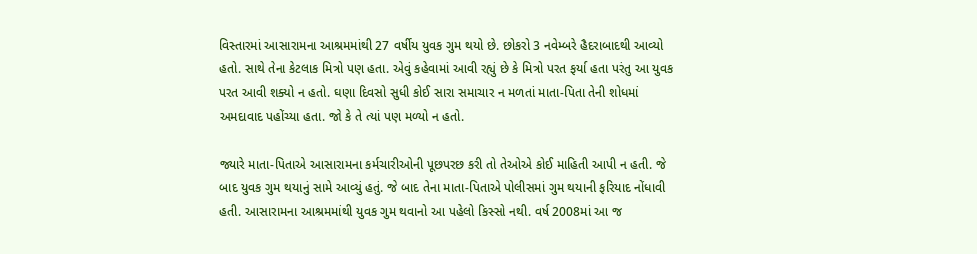વિસ્તારમાં આસારામના આશ્રમમાંથી 27 વર્ષીય યુવક ગુમ થયો છે. છોકરો 3 નવેમ્બરે હૈદરાબાદથી આવ્યો હતો. સાથે તેના કેટલાક મિત્રો પણ હતા. એવું કહેવામાં આવી રહ્યું છે કે મિત્રો પરત ફર્યા હતા પરંતુ આ યુવક પરત આવી શક્યો ન હતો. ઘણા દિવસો સુધી કોઈ સારા સમાચાર ન મળતાં માતા-પિતા તેની શોધમાં અમદાવાદ પહોંચ્યા હતા. જો કે તે ત્યાં પણ મળ્યો ન હતો.

જ્યારે માતા-પિતાએ આસારામના કર્મચારીઓની પૂછપરછ કરી તો તેઓએ કોઈ માહિતી આપી ન હતી. જે બાદ યુવક ગુમ થયાનું સામે આવ્યું હતું. જે બાદ તેના માતા-પિતાએ પોલીસમાં ગુમ થયાની ફરિયાદ નોંધાવી હતી. આસારામના આશ્રમમાંથી યુવક ગુમ થવાનો આ પહેલો કિસ્સો નથી. વર્ષ 2008માં આ જ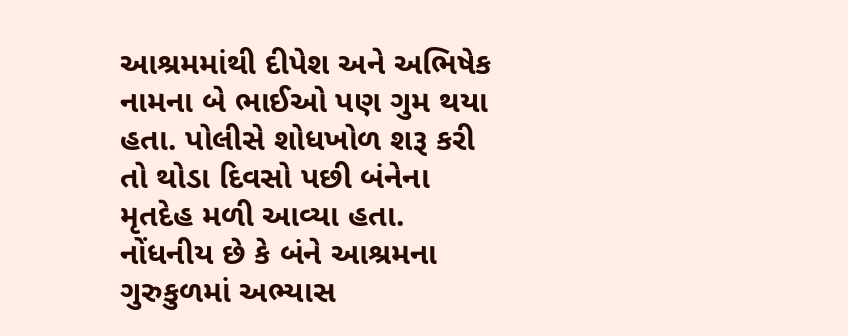આશ્રમમાંથી દીપેશ અને અભિષેક નામના બે ભાઈઓ પણ ગુમ થયા હતા. પોલીસે શોધખોળ શરૂ કરી તો થોડા દિવસો પછી બંનેના મૃતદેહ મળી આવ્યા હતા. નોંધનીય છે કે બંને આશ્રમના ગુરુકુળમાં અભ્યાસ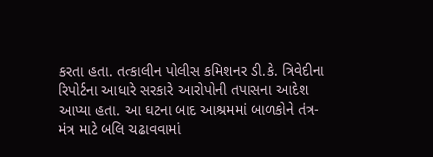કરતા હતા. તત્કાલીન પોલીસ કમિશનર ડી.કે. ત્રિવેદીના રિપોર્ટના આધારે સરકારે આરોપોની તપાસના આદેશ આપ્યા હતા. આ ઘટના બાદ આશ્રમમાં બાળકોને તંત્ર-મંત્ર માટે બલિ ચઢાવવામાં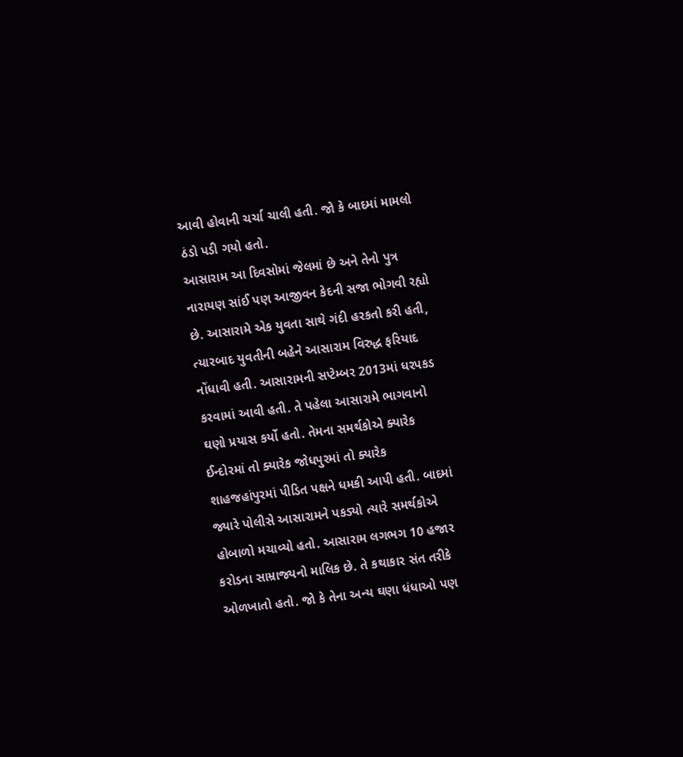આવી હોવાની ચર્ચા ચાલી હતી. જો કે બાદમાં મામલો ઠંડો પડી ગયો હતો.
આસારામ આ દિવસોમાં જેલમાં છે અને તેનો પુત્ર નારાયણ સાંઈ પણ આજીવન કેદની સજા ભોગવી રહ્યો છે. આસારામે એક યુવતા સાથે ગંદી હરકતો કરી હતી, ત્યારબાદ યુવતીની બહેને આસારામ વિરુદ્ધ ફરિયાદ નોંધાવી હતી. આસારામની સપ્ટેમ્બર 2013માં ધરપકડ કરવામાં આવી હતી. તે પહેલા આસારામે ભાગવાનો ઘણો પ્રયાસ કર્યો હતો. તેમના સમર્થકોએ ક્યારેક ઈન્દોરમાં તો ક્યારેક જોધપુરમાં તો ક્યારેક શાહજહાંપુરમાં પીડિત પક્ષને ધમકી આપી હતી. બાદમાં જ્યારે પોલીસે આસારામને પકડ્યો ત્યારે સમર્થકોએ હોબાળો મચાવ્યો હતો. આસારામ લગભગ 10 હજાર કરોડના સામ્રાજ્યનો માલિક છે. તે કથાકાર સંત તરીકે ઓળખાતો હતો. જો કે તેના અન્ય ઘણા ધંધાઓ પણ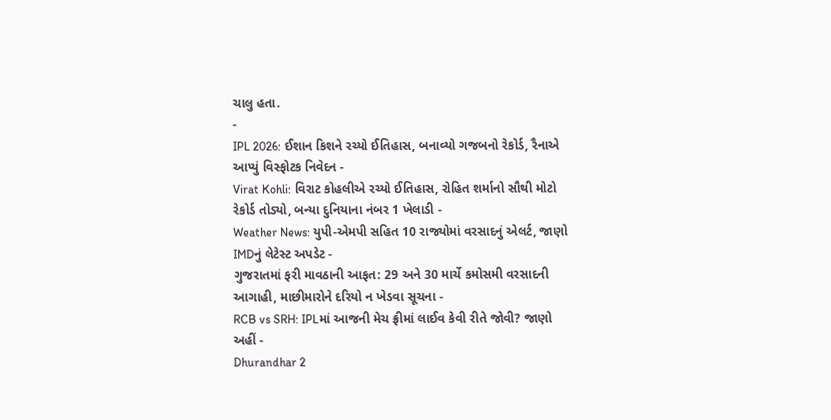ચાલુ હતા.
-
IPL 2026: ઈશાન કિશને રચ્યો ઈતિહાસ, બનાવ્યો ગજબનો રેકોર્ડ, રૈનાએ આપ્યું વિસ્ફોટક નિવેદન -
Virat Kohli: વિરાટ કોહલીએ રચ્યો ઈતિહાસ, રોહિત શર્માનો સૌથી મોટો રેકોર્ડ તોડ્યો, બન્યા દુનિયાના નંબર 1 ખેલાડી -
Weather News: યુપી-એમપી સહિત 10 રાજ્યોમાં વરસાદનું એલર્ટ, જાણો IMDનું લેટેસ્ટ અપડેટ -
ગુજરાતમાં ફરી માવઠાની આફત: 29 અને 30 માર્ચે કમોસમી વરસાદની આગાહી, માછીમારોને દરિયો ન ખેડવા સૂચના -
RCB vs SRH: IPLમાં આજની મેચ ફ્રીમાં લાઈવ કેવી રીતે જોવી? જાણો અહીં -
Dhurandhar 2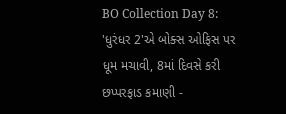BO Collection Day 8: 'ધુરંધર 2'એ બોક્સ ઓફિસ પર ધૂમ મચાવી, 8માં દિવસે કરી છપ્પરફાડ કમાણી -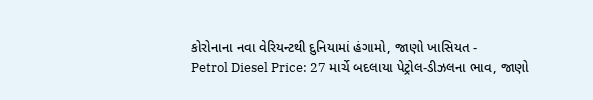કોરોનાના નવા વેરિયન્ટથી દુનિયામાં હંગામો, જાણો ખાસિયત -
Petrol Diesel Price: 27 માર્ચે બદલાયા પેટ્રોલ-ડીઝલના ભાવ, જાણો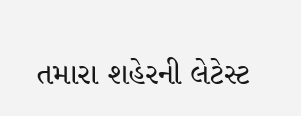તમારા શહેરની લેટેસ્ટ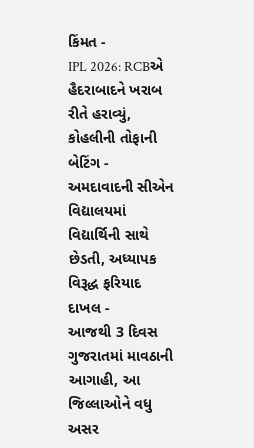કિંમત -
IPL 2026: RCBએ હૈદરાબાદને ખરાબ રીતે હરાવ્યું, કોહલીની તોફાની બેટિંગ -
અમદાવાદની સીએન વિદ્યાલયમાં વિદ્યાર્થિની સાથે છેડતી, અધ્યાપક વિરૂદ્ધ ફરિયાદ દાખલ -
આજથી 3 દિવસ ગુજરાતમાં માવઠાની આગાહી, આ જિલ્લાઓને વધુ અસર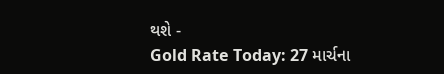થશે -
Gold Rate Today: 27 માર્ચના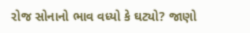રોજ સોનાનો ભાવ વધ્યો કે ઘટ્યો? જાણો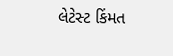લેટેસ્ટ કિંમત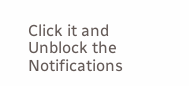Click it and Unblock the Notifications